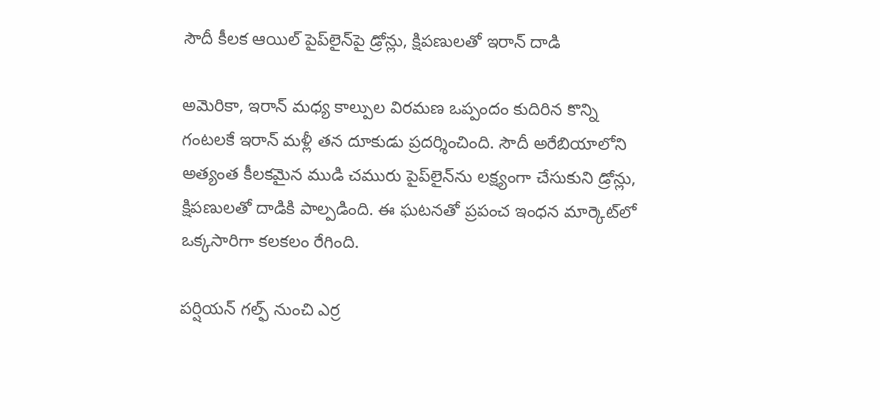సౌదీ కీలక ఆయిల్ పైప్‌లైన్‌పై డ్రోన్లు, క్షిపణులతో ఇరాన్ దాడి

అమెరికా, ఇరాన్ మధ్య కాల్పుల విరమణ ఒప్పందం కుదిరిన కొన్ని గంటలకే ఇరాన్ మళ్లీ తన దూకుడు ప్రదర్శించింది. సౌదీ అరేబియాలోని అత్యంత కీలకమైన ముడి చమురు పైప్‌లైన్‌ను లక్ష్యంగా చేసుకుని డ్రోన్లు, క్షిపణులతో దాడికి పాల్పడింది. ఈ ఘటనతో ప్రపంచ ఇంధన మార్కెట్‌లో ఒక్కసారిగా కలకలం రేగింది.

పర్షియన్ గల్ఫ్ నుంచి ఎర్ర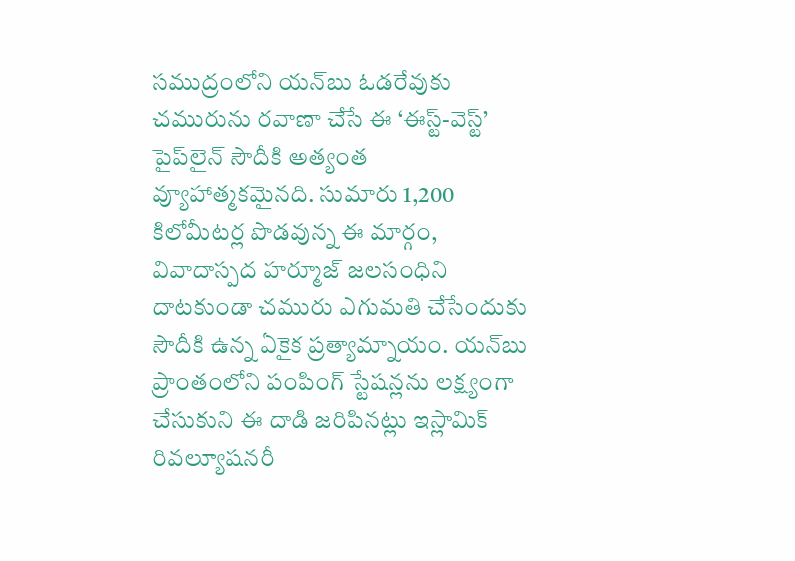సముద్రంలోని యన్‌బు ఓడరేవుకు చమురును రవాణా చేసే ఈ ‘ఈస్ట్-వెస్ట్’ పైప్‌లైన్ సౌదీకి అత్యంత వ్యూహాత్మకమైనది. సుమారు 1,200 కిలోమీటర్ల పొడవున్న ఈ మార్గం, వివాదాస్పద హర్మూజ్ జలసంధిని దాటకుండా చమురు ఎగుమతి చేసేందుకు సౌదీకి ఉన్న ఏకైక ప్రత్యామ్నాయం. యన్‌బు ప్రాంతంలోని పంపింగ్ స్టేషన్లను లక్ష్యంగా చేసుకుని ఈ దాడి జరిపినట్లు ఇస్లామిక్ రివల్యూషనరీ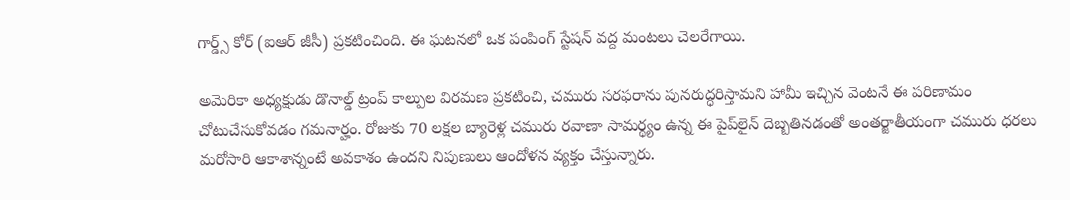గార్డ్స్ కోర్ (ఐఆర్ జీసీ) ప్రకటించింది. ఈ ఘటనలో ఒక పంపింగ్ స్టేషన్ వద్ద మంటలు చెలరేగాయి.

అమెరికా అధ్యక్షుడు డొనాల్డ్ ట్రంప్ కాల్పుల విరమణ ప్రకటించి, చమురు సరఫరాను పునరుద్ధరిస్తామని హామీ ఇచ్చిన వెంటనే ఈ పరిణామం చోటుచేసుకోవడం గమనార్హం. రోజుకు 70 లక్షల బ్యారెళ్ల చమురు రవాణా సామర్థ్యం ఉన్న ఈ పైప్‌లైన్ దెబ్బతినడంతో అంతర్జాతీయంగా చమురు ధరలు మరోసారి ఆకాశాన్నంటే అవకాశం ఉందని నిపుణులు ఆందోళన వ్యక్తం చేస్తున్నారు.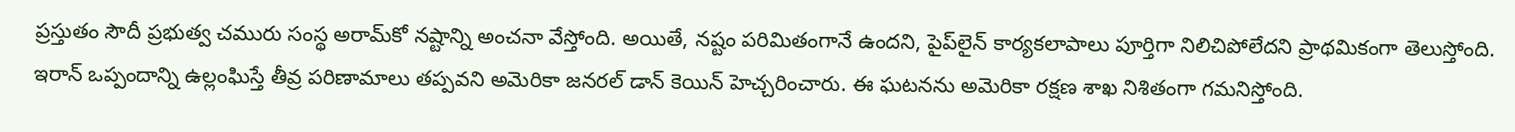ప్రస్తుతం సౌదీ ప్రభుత్వ చమురు సంస్థ అరామ్‌కో నష్టాన్ని అంచనా వేస్తోంది. అయితే, నష్టం పరిమితంగానే ఉందని, పైప్‌లైన్ కార్యకలాపాలు పూర్తిగా నిలిచిపోలేదని ప్రాథమికంగా తెలుస్తోంది. ఇరాన్ ఒప్పందాన్ని ఉల్లంఘిస్తే తీవ్ర పరిణామాలు తప్పవని అమెరికా జనరల్ డాన్ కెయిన్ హెచ్చరించారు. ఈ ఘటనను అమెరికా రక్షణ శాఖ నిశితంగా గమనిస్తోంది.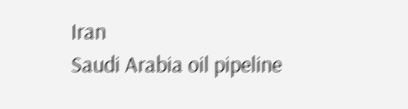Iran
Saudi Arabia oil pipeline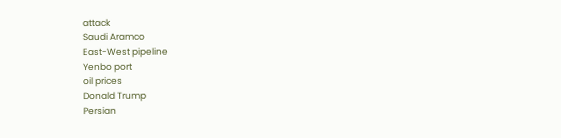attack
Saudi Aramco
East-West pipeline
Yenbo port
oil prices
Donald Trump
Persian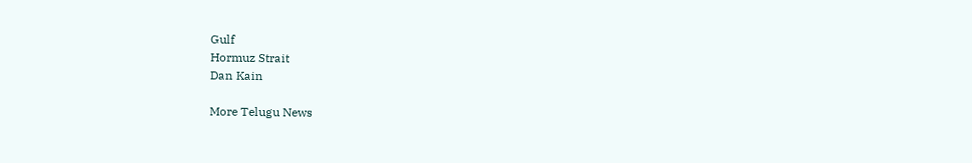Gulf
Hormuz Strait
Dan Kain

More Telugu News